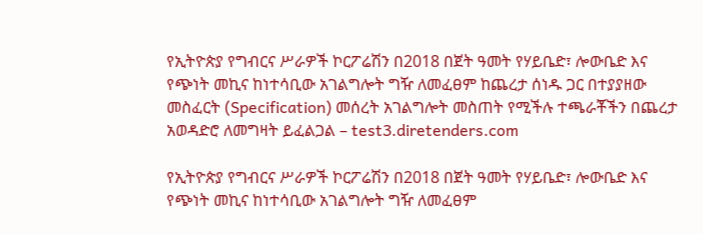የኢትዮጵያ የግብርና ሥራዎች ኮርፖሬሽን በ2018 በጀት ዓመት የሃይቤድ፣ ሎውቤድ እና የጭነት መኪና ከነተሳቢው አገልግሎት ግዥ ለመፈፀም ከጨረታ ሰነዱ ጋር በተያያዘው መስፈርት (Specification) መሰረት አገልግሎት መስጠት የሚችሉ ተጫራቾችን በጨረታ አወዳድሮ ለመግዛት ይፈልጋል – test3.diretenders.com

የኢትዮጵያ የግብርና ሥራዎች ኮርፖሬሽን በ2018 በጀት ዓመት የሃይቤድ፣ ሎውቤድ እና የጭነት መኪና ከነተሳቢው አገልግሎት ግዥ ለመፈፀም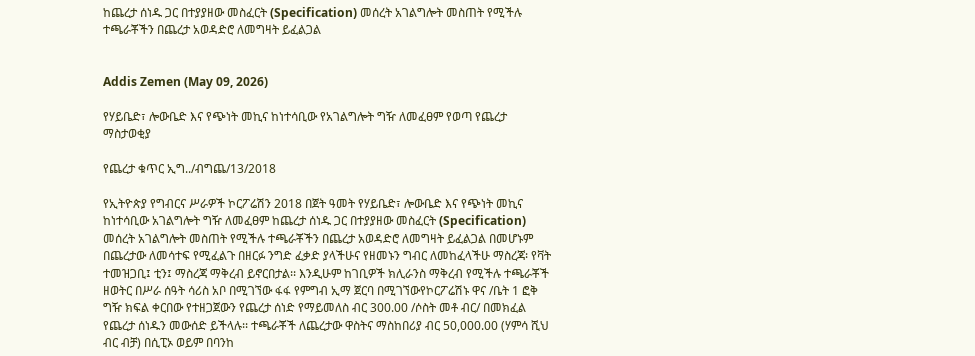ከጨረታ ሰነዱ ጋር በተያያዘው መስፈርት (Specification) መሰረት አገልግሎት መስጠት የሚችሉ ተጫራቾችን በጨረታ አወዳድሮ ለመግዛት ይፈልጋል


Addis Zemen (May 09, 2026)

የሃይቤድ፣ ሎውቤድ እና የጭነት መኪና ከነተሳቢው የአገልግሎት ግዥ ለመፈፀም የወጣ የጨረታ ማስታወቂያ

የጨረታ ቁጥር ኢግ../ብግጨ/13/2018

የኢትዮጵያ የግብርና ሥራዎች ኮርፖሬሽን 2018 በጀት ዓመት የሃይቤድ፣ ሎውቤድ እና የጭነት መኪና ከነተሳቢው አገልግሎት ግዥ ለመፈፀም ከጨረታ ሰነዱ ጋር በተያያዘው መስፈርት (Specification) መሰረት አገልግሎት መስጠት የሚችሉ ተጫራቾችን በጨረታ አወዳድሮ ለመግዛት ይፈልጋል በመሆኑም በጨረታው ለመሳተፍ የሚፈልጉ በዘርፉ ንግድ ፈቃድ ያላችሁና የዘመኑን ግብር ለመከፈላችሁ ማስረጃ፡ የቫት ተመዝጋቢ፤ ቲን፤ ማስረጃ ማቅረብ ይኖርበታል፡፡ እንዲሁም ከገቢዎች ክሊራንስ ማቅረብ የሚችሉ ተጫራቾች ዘወትር በሥራ ሰዓት ሳሪስ አቦ በሚገኘው ፋፋ የምግብ ኢማ ጀርባ በሚገኘውየኮርፖሬሽኑ ዋና /ቤት 1 ፎቅ ግዥ ክፍል ቀርበው የተዘጋጀውን የጨረታ ሰነድ የማይመለስ ብር 300.00 /ሶስት መቶ ብር/ በመክፈል የጨረታ ሰነዱን መውሰድ ይችላሉ፡፡ ተጫራቾች ለጨረታው ዋስትና ማስከበሪያ ብር 50,000.00 (ሃምሳ ሺህ ብር ብቻ) በሲፒኦ ወይም በባንከ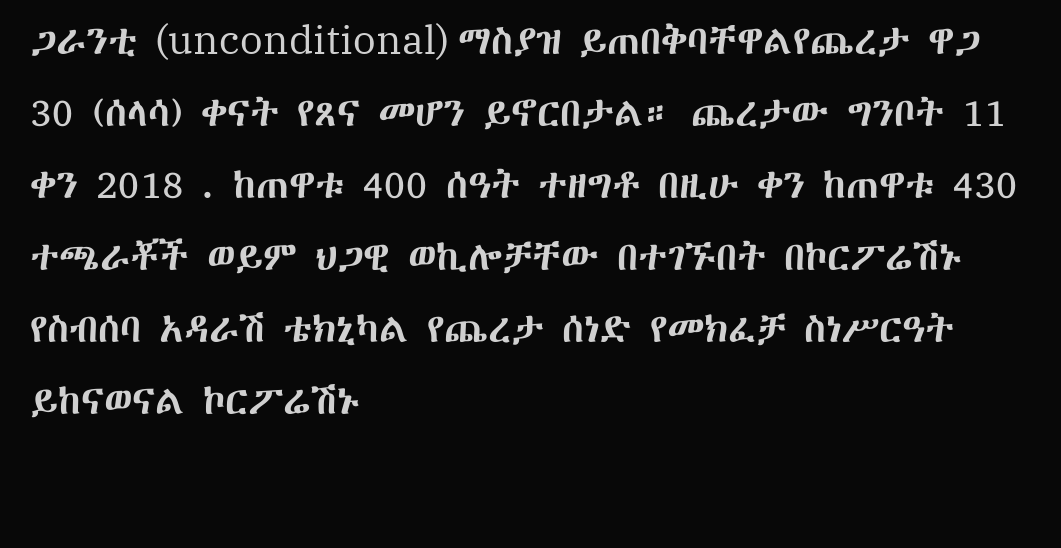ጋራንቲ (unconditional) ማስያዝ ይጠበቅባቸዋልየጨረታ ዋጋ 30 (ሰላሳ) ቀናት የጸና መሆን ይኖርበታል። ጨረታው ግንቦት 11 ቀን 2018 . ከጠዋቱ 400 ሰዓት ተዘግቶ በዚሁ ቀን ከጠዋቱ 430 ተጫራቾች ወይም ህጋዊ ወኪሎቻቸው በተገኙበት በኮርፖሬሽኑ የስብሰባ አዳራሽ ቴክኒካል የጨረታ ሰነድ የመክፈቻ ስነሥርዓት ይከናወናል ኮርፖሬሽኑ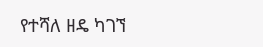የተሻለ ዘዴ ካገኘ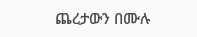ጨረታውን በሙሉ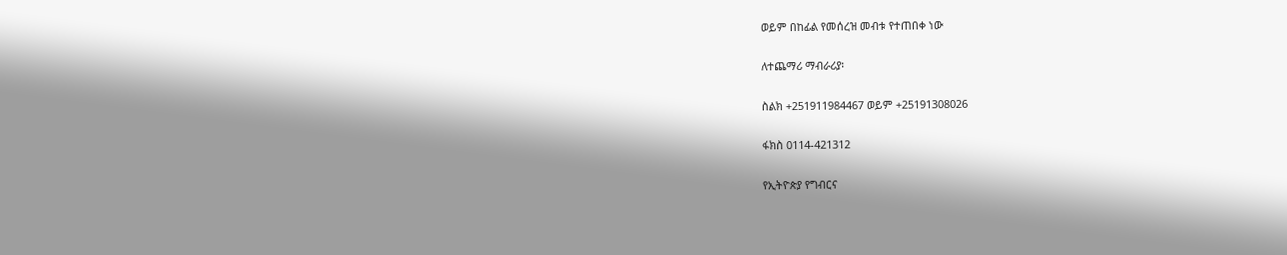ወይም በከፊል የመሰረዝ መብቱ የተጠበቀ ነው

ለተጨማሪ ማብራሪያ፡

ስልክ +251911984467 ወይም +25191308026

ፋክስ 0114-421312

የኢትዮጵያ የግብርና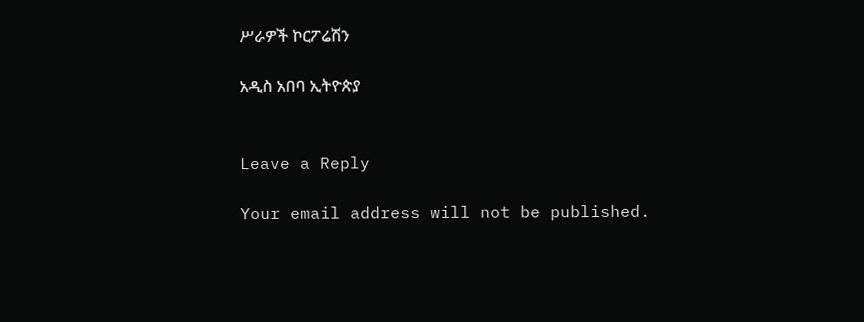ሥራዎች ኮርፖሬሽን

አዲስ አበባ ኢትዮጵያ


Leave a Reply

Your email address will not be published.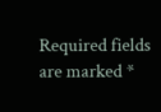Required fields are marked *